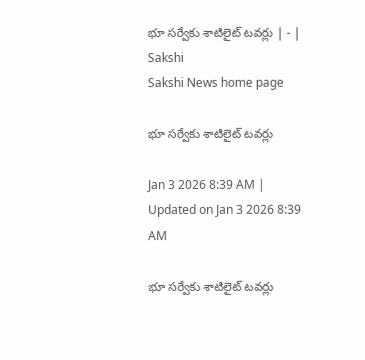భూ సర్వేకు శాటిలైట్‌ టవర్లు | - | Sakshi
Sakshi News home page

భూ సర్వేకు శాటిలైట్‌ టవర్లు

Jan 3 2026 8:39 AM | Updated on Jan 3 2026 8:39 AM

భూ సర్వేకు శాటిలైట్‌ టవర్లు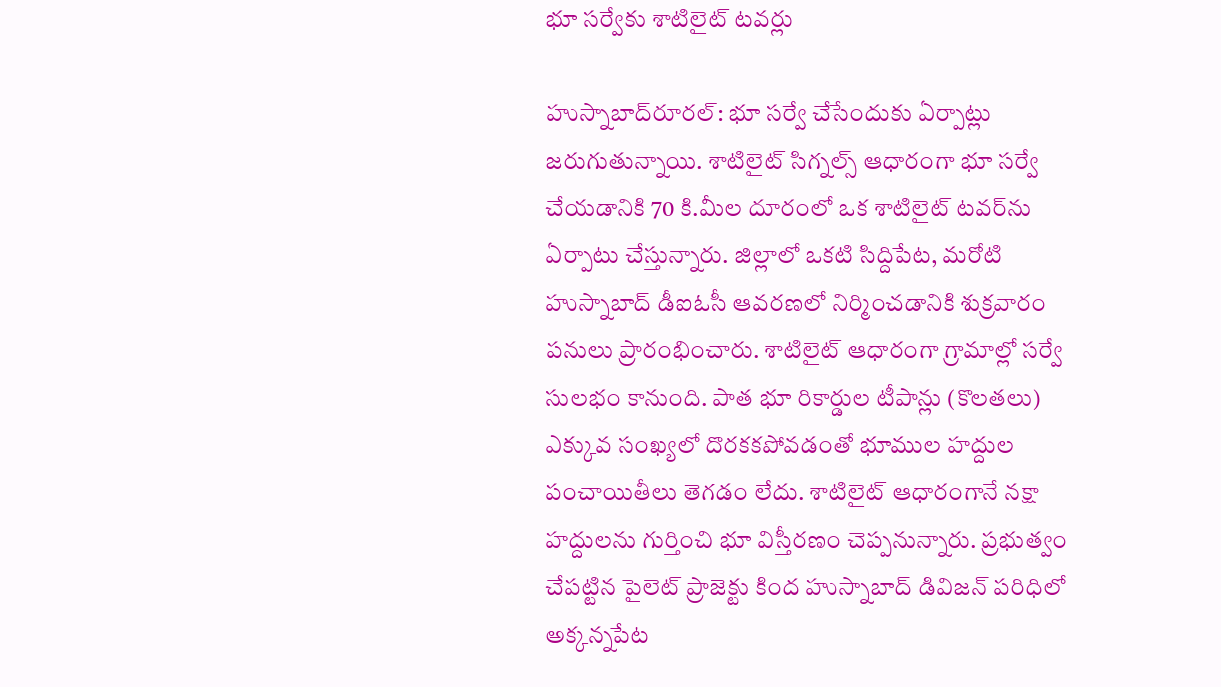భూ సర్వేకు శాటిలైట్‌ టవర్లు

హుస్నాబాద్‌రూరల్‌: భూ సర్వే చేసేందుకు ఏర్పాట్లు జరుగుతున్నాయి. శాటిలైట్‌ సిగ్నల్స్‌ ఆధారంగా భూ సర్వే చేయడానికి 70 కి.మీల దూరంలో ఒక శాటిలైట్‌ టవర్‌ను ఏర్పాటు చేస్తున్నారు. జిల్లాలో ఒకటి సిద్దిపేట, మరోటి హుస్నాబాద్‌ డీఐఓసీ ఆవరణలో నిర్మించడానికి శుక్రవారం పనులు ప్రారంభించారు. శాటిలైట్‌ ఆధారంగా గ్రామాల్లో సర్వే సులభం కానుంది. పాత భూ రికార్డుల టీపాన్లు (కొలతలు) ఎక్కువ సంఖ్యలో దొరకకపోవడంతో భూముల హద్దుల పంచాయితీలు తెగడం లేదు. శాటిలైట్‌ ఆధారంగానే నక్షా హద్దులను గుర్తించి భూ విస్తీరణం చెప్పనున్నారు. ప్రభుత్వం చేపట్టిన పైలెట్‌ ప్రాజెక్టు కింద హుస్నాబాద్‌ డివిజన్‌ పరిధిలో అక్కన్నపేట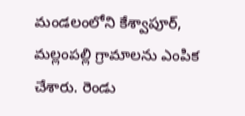మండలంలోని కేశ్వాపూర్‌, మల్లంపల్లి గ్రామాలను ఎంపిక చేశారు. రెండు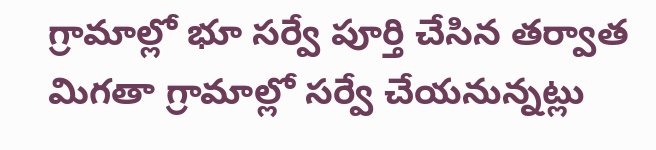గ్రామాల్లో భూ సర్వే పూర్తి చేసిన తర్వాత మిగతా గ్రామాల్లో సర్వే చేయనున్నట్లు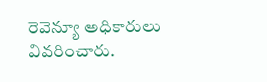రెవెన్యూ అధికారులు వివరించారు.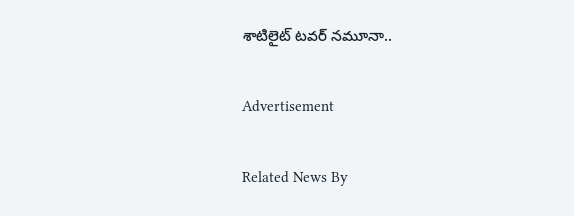శాటిలైట్‌ టవర్‌ నమూనా..

Advertisement

Related News By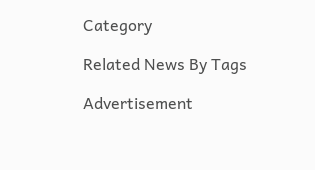Category

Related News By Tags

Advertisement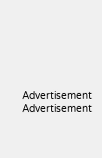Advertisement
Advertisement